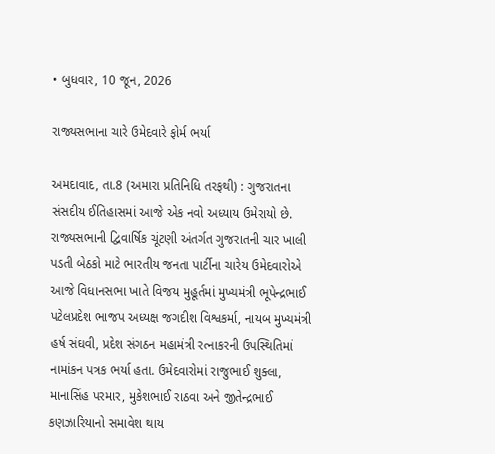• બુધવાર, 10 જૂન, 2026

રાજ્યસભાના ચારે ઉમેદવારે ફોર્મ ભર્યા

અમદાવાદ, તા.8 (અમારા પ્રતિનિધિ તરફથી) : ગુજરાતના સંસદીય ઈતિહાસમાં આજે એક નવો અધ્યાય ઉમેરાયો છે. રાજ્યસભાની દ્વિવાર્ષિક ચૂંટણી અંતર્ગત ગુજરાતની ચાર ખાલી પડતી બેઠકો માટે ભારતીય જનતા પાર્ટીના ચારેય ઉમેદવારોએ આજે વિધાનસભા ખાતે વિજય મુહૂર્તમાં મુખ્યમંત્રી ભૂપેન્દ્રભાઈ પટેલપ્રદેશ ભાજપ અધ્યક્ષ જગદીશ વિશ્વકર્મા, નાયબ મુખ્યમંત્રી હર્ષ સંઘવી, પ્રદેશ સંગઠન મહામંત્રી રત્નાકરની ઉપસ્થિતિમાં નામાંકન પત્રક ભર્યા હતા. ઉમેદવારોમાં રાજુભાઈ શુક્લા, માનાસિંહ પરમાર, મુકેશભાઈ રાઠવા અને જીતેન્દ્રભાઈ કણઝારિયાનો સમાવેશ થાય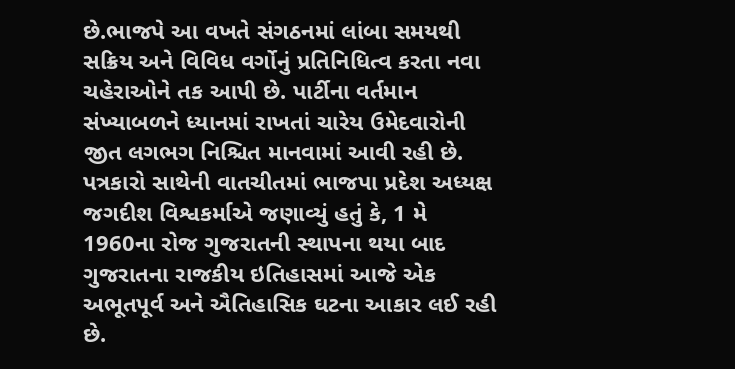છે.ભાજપે આ વખતે સંગઠનમાં લાંબા સમયથી સક્રિય અને વિવિધ વર્ગોનું પ્રતિનિધિત્વ કરતા નવા ચહેરાઓને તક આપી છે. પાર્ટીના વર્તમાન સંખ્યાબળને ધ્યાનમાં રાખતાં ચારેય ઉમેદવારોની જીત લગભગ નિશ્ચિત માનવામાં આવી રહી છે. પત્રકારો સાથેની વાતચીતમાં ભાજપા પ્રદેશ અધ્યક્ષ જગદીશ વિશ્વકર્માએ જણાવ્યું હતું કે, 1 મે 1960ના રોજ ગુજરાતની સ્થાપના થયા બાદ ગુજરાતના રાજકીય ઇતિહાસમાં આજે એક અભૂતપૂર્વ અને ઐતિહાસિક ઘટના આકાર લઈ રહી છે.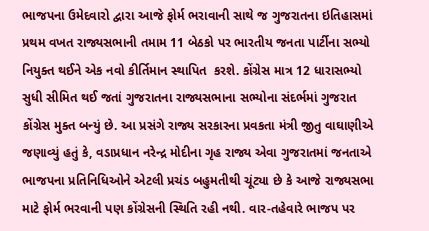ભાજપના ઉમેદવારો દ્વારા આજે ફોર્મ ભરાવાની સાથે જ ગુજરાતના ઇતિહાસમાં પ્રથમ વખત રાજ્યસભાની તમામ 11 બેઠકો પર ભારતીય જનતા પાર્ટીના સભ્યો નિયુક્ત થઈને એક નવો કીર્તિમાન સ્થાપિત  કરશે. કોંગ્રેસ માત્ર 12 ધારાસભ્યો સુધી સીમિત થઈ જતાં ગુજરાતના રાજ્યસભાના સભ્યોના સંદર્ભમાં ગુજરાત કોંગ્રેસ મુક્ત બન્યું છે. આ પ્રસંગે રાજ્ય સરકારના પ્રવકતા મંત્રી જીતુ વાઘાણીએ જણાવ્યું હતું કે, વડાપ્રધાન નરેન્દ્ર મોદીના ગૃહ રાજ્ય એવા ગુજરાતમાં જનતાએ ભાજપના પ્રતિનિધિઓને એટલી પ્રચંડ બહુમતીથી ચૂંટ્યા છે કે આજે રાજ્યસભા માટે ફોર્મ ભરવાની પણ કોંગ્રેસની સ્થિતિ રહી નથી. વાર-તહેવારે ભાજપ પર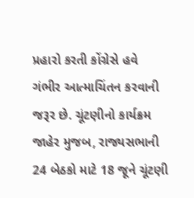પ્રહારો કરતી કોંગ્રેસે હવે ગંભીર આત્માચિંતન કરવાની જરૂર છે. ચૂંટણીનો કાર્યક્રમ જાહેર મુજબ, રાજ્યસભાની 24 બેઠકો માટે 18 જૂને ચૂંટણી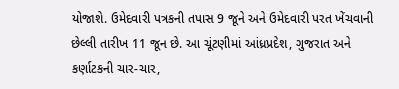યોજાશે. ઉમેદવારી પત્રકની તપાસ 9 જૂને અને ઉમેદવારી પરત ખેંચવાની છેલ્લી તારીખ 11 જૂન છે. આ ચૂંટણીમાં આંધ્રપ્રદેશ, ગુજરાત અને કર્ણાટકની ચાર-ચાર,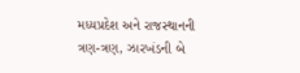મધ્યપ્રદેશ અને રાજસ્થાનની ત્રણ-ત્રણ, ઝારખંડની બે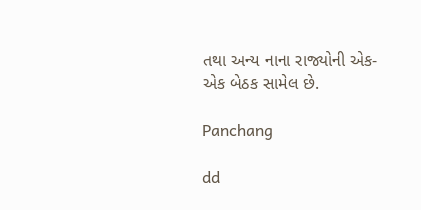તથા અન્ય નાના રાજ્યોની એક-એક બેઠક સામેલ છે.

Panchang

dd